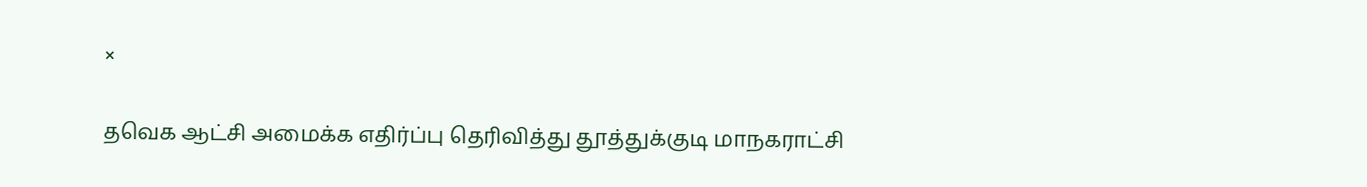×

தவெக ஆட்சி அமைக்க எதிர்ப்பு தெரிவித்து தூத்துக்குடி மாநகராட்சி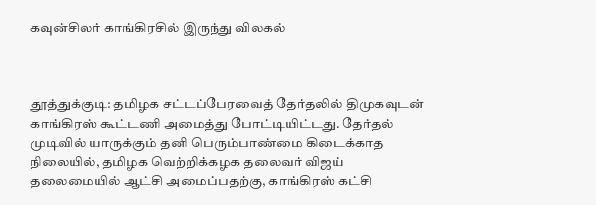கவுன்சிலர் காங்கிரசில் இருந்து விலகல்



தூத்துக்குடி: தமிழக சட்டப்பேரவைத் தேர்தலில் திமுகவுடன் காங்கிரஸ் கூட்டணி அமைத்து போட்டியிட்டது. தேர்தல் முடிவில் யாருக்கும் தனி பெரும்பாண்மை கிடைக்காத நிலையில், தமிழக வெற்றிக்கழக தலைவர் விஜய் தலைமையில் ஆட்சி அமைப்பதற்கு, காங்கிரஸ் கட்சி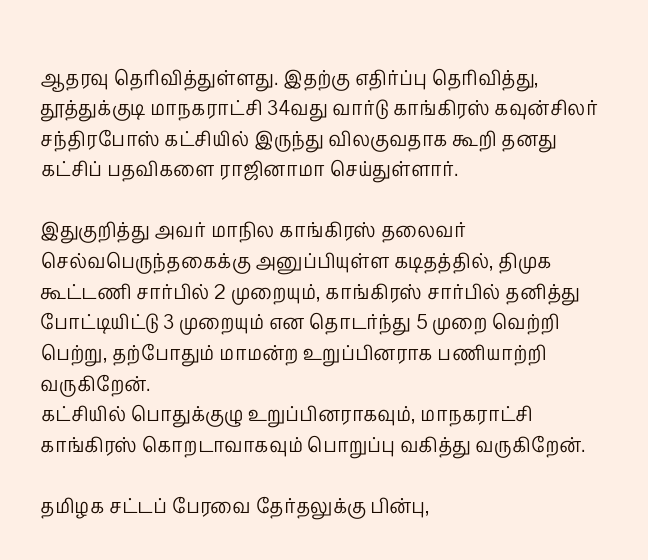ஆதரவு தெரிவித்துள்ளது. இதற்கு எதிர்ப்பு தெரிவித்து, தூத்துக்குடி மாநகராட்சி 34வது வார்டு காங்கிரஸ் கவுன்சிலர் சந்திரபோஸ் கட்சியில் இருந்து விலகுவதாக கூறி தனது கட்சிப் பதவிகளை ராஜினாமா செய்துள்ளார்.

இதுகுறித்து அவர் மாநில காங்கிரஸ் தலைவர் செல்வபெருந்தகைக்கு அனுப்பியுள்ள கடிதத்தில், திமுக கூட்டணி சார்பில் 2 முறையும், காங்கிரஸ் சார்பில் தனித்து போட்டியிட்டு 3 முறையும் என தொடர்ந்து 5 முறை வெற்றி பெற்று, தற்போதும் மாமன்ற உறுப்பினராக பணியாற்றி வருகிறேன்.
கட்சியில் பொதுக்குழு உறுப்பினராகவும், மாநகராட்சி காங்கிரஸ் கொறடாவாகவும் பொறுப்பு வகித்து வருகிறேன்.

தமிழக சட்டப் பேரவை தேர்தலுக்கு பின்பு,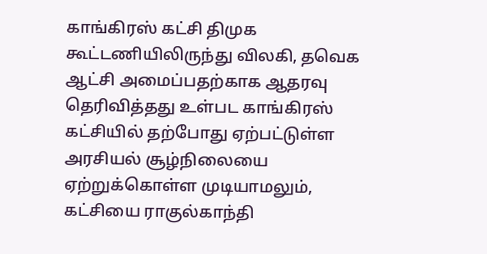காங்கிரஸ் கட்சி திமுக கூட்டணியிலிருந்து விலகி, தவெக ஆட்சி அமைப்பதற்காக ஆதரவு தெரிவித்தது உள்பட காங்கிரஸ் கட்சியில் தற்போது ஏற்பட்டுள்ள அரசியல் சூழ்நிலையை ஏற்றுக்கொள்ள முடியாமலும், கட்சியை ராகுல்காந்தி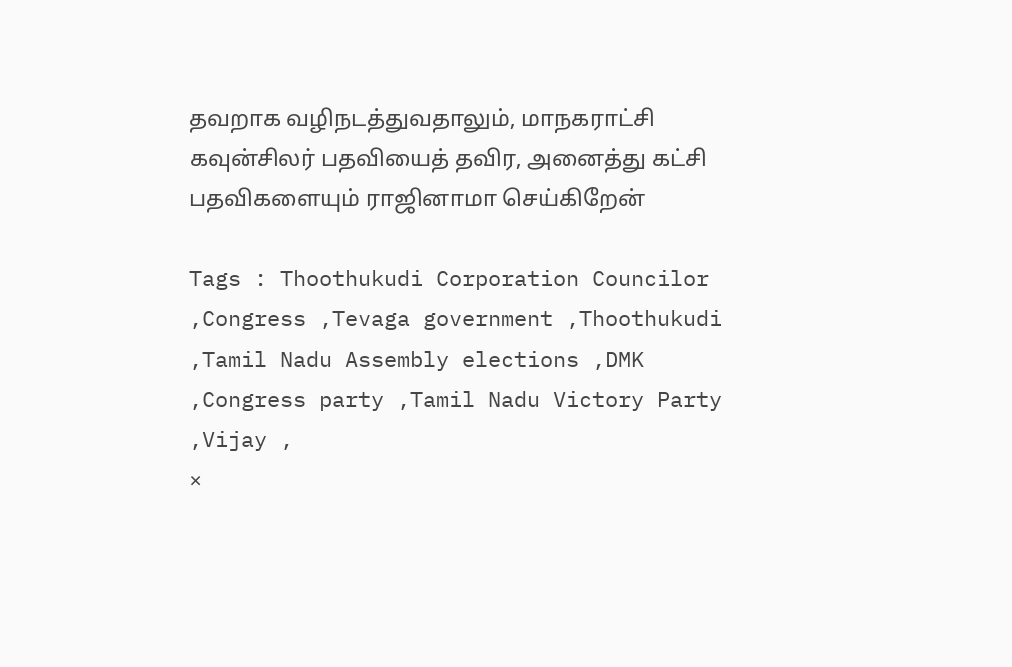தவறாக வழிநடத்துவதாலும், மாநகராட்சி கவுன்சிலர் பதவியைத் தவிர, அனைத்து கட்சி பதவிகளையும் ராஜினாமா செய்கிறேன்

Tags : Thoothukudi Corporation Councilor ,Congress ,Tevaga government ,Thoothukudi ,Tamil Nadu Assembly elections ,DMK ,Congress party ,Tamil Nadu Victory Party ,Vijay ,
×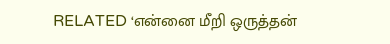RELATED ‘என்னை மீறி ஒருத்தன்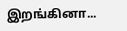இறங்கினா...